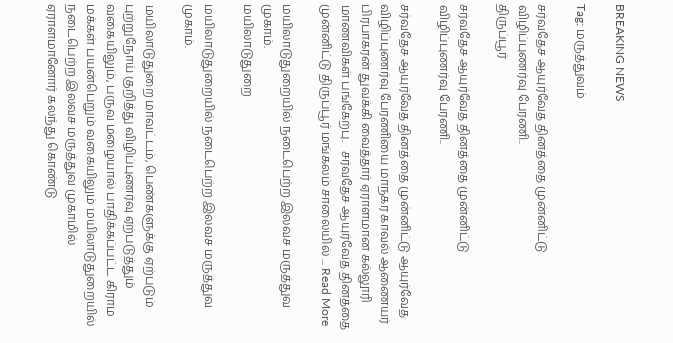BREAKING NEWS

Tag: மருத்துவம்

சர்வதேச ஆயுர்வேத தினத்தை முன்னிட்டு விழிப்புணர்வு பேரணி..
திருப்பூர்

சர்வதேச ஆயுர்வேத தினத்தை முன்னிட்டு விழிப்புணர்வு பேரணி..

சர்வதேச ஆயுர்வேத தினத்தை முன்னிட்டு ஆயுர்வேத விழிப்புணர்வு பேரணியை மாநகர காவல் ஆணையர் பிரபாகரன் துவக்கி வைத்தார் ஏராளமான கல்லூரி மாணவிகள் பங்கேற்பு.   சர்வதேச ஆயுர்வேத தினத்தை முன்னிட்டு திருப்பூர் மங்கலம் சாலையில் ... Read More

மயிலாடுதுறையில் நடைபெற்ற இலவச மருத்துவ முகாம்.
மயிலாடுதுறை

மயிலாடுதுறையில் நடைபெற்ற இலவச மருத்துவ முகாம்.

மயிலாடுதுறை மாவட்டம், பெண்களுக்கு ஏற்படும் புற்றுநோய் குறித்து விழிப்புணர்வு ஏற்படுத்தும் வகையிலும், பருவ மழையால் பாதிக்கப்பட்ட கிராம மக்கள் பயன்பெறும் வகையிலும் மயிலாடுதுறையில் நடைபெற்ற இலவச மருத்துவ முகாமில் ஏராளமானோர் கலந்து கொண்டு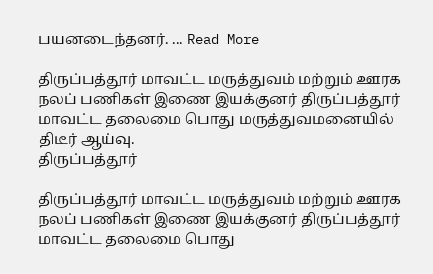பயனடைந்தனர். ... Read More

திருப்பத்தூர் மாவட்ட மருத்துவம் மற்றும் ஊரக நலப் பணிகள் இணை இயக்குனர் திருப்பத்தூர் மாவட்ட தலைமை பொது மருத்துவமனையில் திடீர் ஆய்வு.
திருப்பத்தூர்

திருப்பத்தூர் மாவட்ட மருத்துவம் மற்றும் ஊரக நலப் பணிகள் இணை இயக்குனர் திருப்பத்தூர் மாவட்ட தலைமை பொது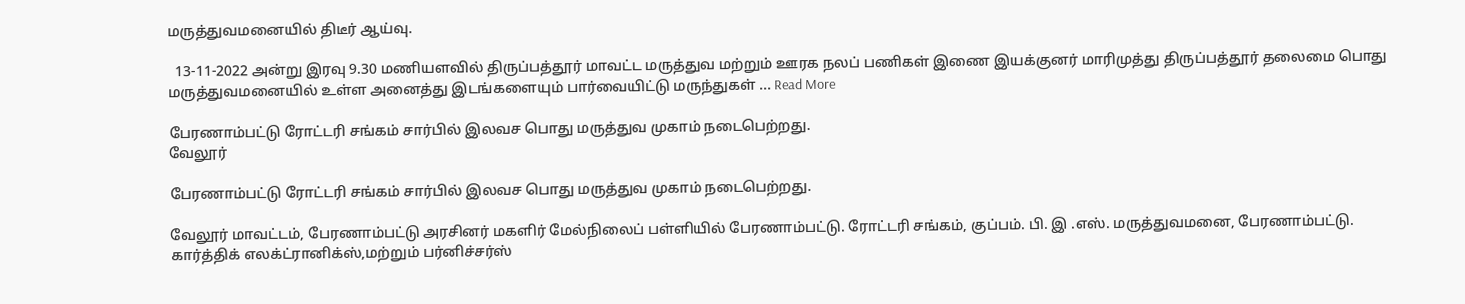மருத்துவமனையில் திடீர் ஆய்வு.

  13-11-2022 அன்று இரவு 9.30 மணியளவில் திருப்பத்தூர் மாவட்ட மருத்துவ மற்றும் ஊரக நலப் பணிகள் இணை இயக்குனர் மாரிமுத்து திருப்பத்தூர் தலைமை பொது மருத்துவமனையில் உள்ள அனைத்து இடங்களையும் பார்வையிட்டு மருந்துகள் ... Read More

பேரணாம்பட்டு ரோட்டரி சங்கம் சார்பில் இலவச பொது மருத்துவ முகாம் நடைபெற்றது.
வேலூர்

பேரணாம்பட்டு ரோட்டரி சங்கம் சார்பில் இலவச பொது மருத்துவ முகாம் நடைபெற்றது.

வேலூர் மாவட்டம், பேரணாம்பட்டு அரசினர் மகளிர் மேல்நிலைப் பள்ளியில் பேரணாம்பட்டு. ரோட்டரி சங்கம், குப்பம். பி. இ .எஸ். மருத்துவமனை, பேரணாம்பட்டு. கார்த்திக் எலக்ட்ரானிக்ஸ்,மற்றும் பர்னிச்சர்ஸ்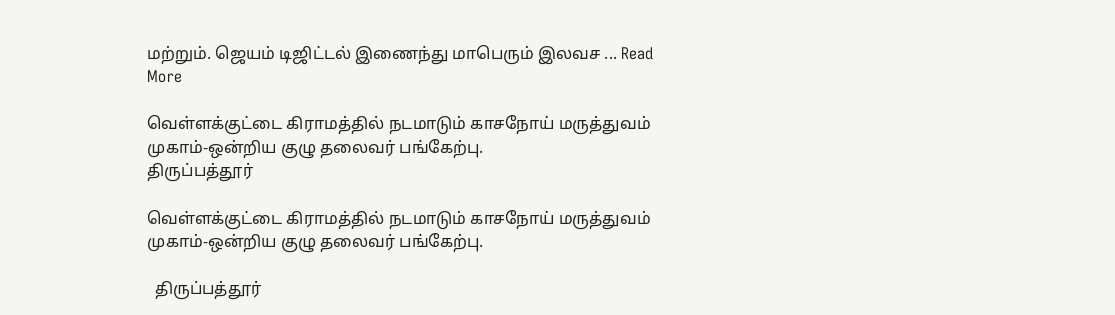மற்றும். ஜெயம் டிஜிட்டல் இணைந்து மாபெரும் இலவச ... Read More

வெள்ளக்குட்டை கிராமத்தில் நடமாடும் காசநோய் மருத்துவம் முகாம்-ஒன்றிய குழு தலைவர் பங்கேற்பு.
திருப்பத்தூர்

வெள்ளக்குட்டை கிராமத்தில் நடமாடும் காசநோய் மருத்துவம் முகாம்-ஒன்றிய குழு தலைவர் பங்கேற்பு.

  திருப்பத்தூர்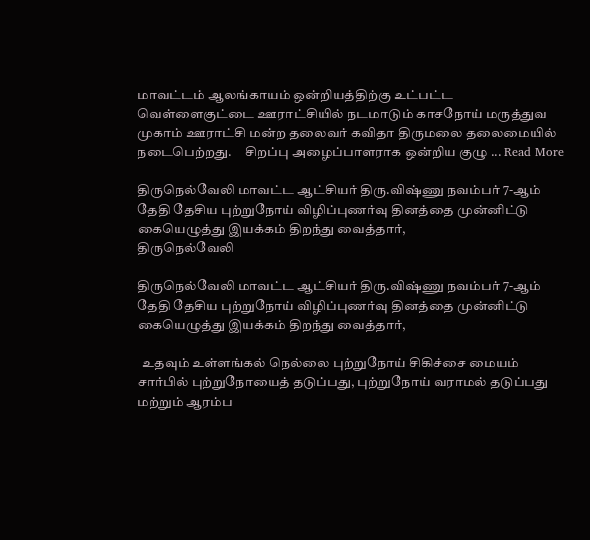மாவட்டம் ஆலங்காயம் ஒன்றியத்திற்கு உட்பட்ட வெள்ளைகுட்டை ஊராட்சியில் நடமாடும் காசநோய் மருத்துவ முகாம் ஊராட்சி மன்ற தலைவர் கவிதா திருமலை தலைமையில் நடைபெற்றது.     சிறப்பு அழைப்பாளராக ஒன்றிய குழு ... Read More

திருநெல்வேலி மாவட்ட ஆட்சியர் திரு.விஷ்ணு நவம்பர் 7-ஆம் தேதி தேசிய புற்றுநோய் விழிப்புணர்வு தினத்தை முன்னிட்டு கையெழுத்து இயக்கம் திறந்து வைத்தார்,
திருநெல்வேலி

திருநெல்வேலி மாவட்ட ஆட்சியர் திரு.விஷ்ணு நவம்பர் 7-ஆம் தேதி தேசிய புற்றுநோய் விழிப்புணர்வு தினத்தை முன்னிட்டு கையெழுத்து இயக்கம் திறந்து வைத்தார்,

  உதவும் உள்ளங்கல் நெல்லை புற்றுநோய் சிகிச்சை மையம் சார்பில் புற்றுநோயைத் தடுப்பது, புற்றுநோய் வராமல் தடுப்பது மற்றும் ஆரம்ப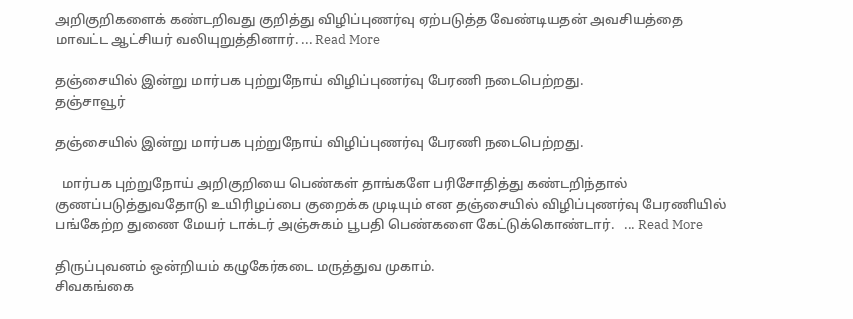அறிகுறிகளைக் கண்டறிவது குறித்து விழிப்புணர்வு ஏற்படுத்த வேண்டியதன் அவசியத்தை மாவட்ட ஆட்சியர் வலியுறுத்தினார். ... Read More

தஞ்சையில் இன்று மார்பக புற்றுநோய் விழிப்புணர்வு பேரணி நடைபெற்றது.
தஞ்சாவூர்

தஞ்சையில் இன்று மார்பக புற்றுநோய் விழிப்புணர்வு பேரணி நடைபெற்றது.

  மார்பக புற்றுநோய் அறிகுறியை பெண்கள் தாங்களே பரிசோதித்து கண்டறிந்தால் குணப்படுத்துவதோடு உயிரிழப்பை குறைக்க முடியும் என தஞ்சையில் விழிப்புணர்வு பேரணியில் பங்கேற்ற துணை மேயர் டாக்டர் அஞ்சுகம் பூபதி பெண்களை கேட்டுக்கொண்டார்.   ... Read More

திருப்புவனம் ஒன்றியம் கழுகேர்கடை மருத்துவ முகாம்.
சிவகங்கை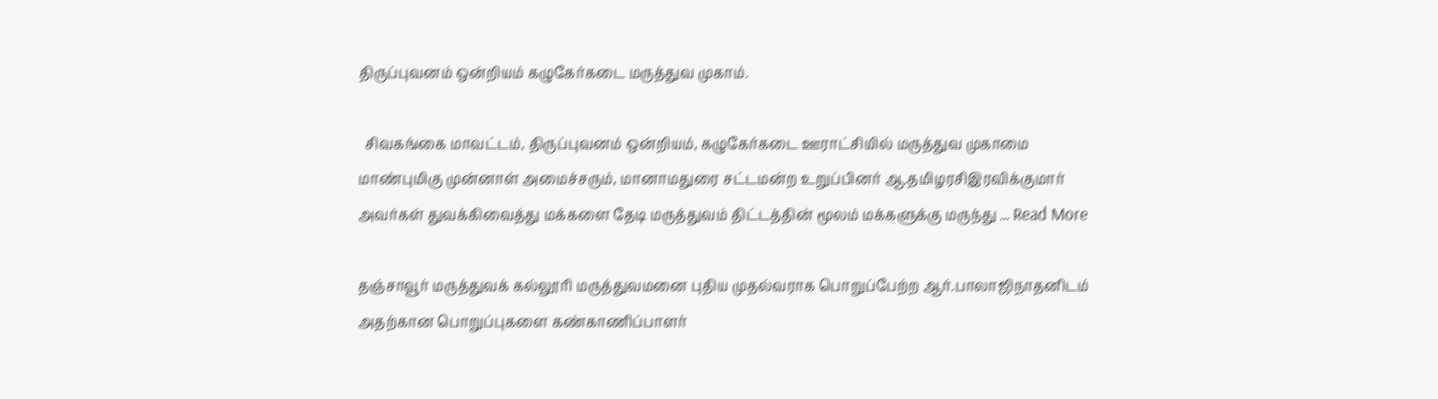திருப்புவனம் ஒன்றியம் கழுகேர்கடை மருத்துவ முகாம்.

  சிவகங்கை மாவட்டம், திருப்புவனம் ஒன்றியம், கழுகேர்கடை ஊராட்சியில் மருத்துவ முகாமை மாண்புமிகு முன்னாள் அமைச்சரும், மானாமதுரை சட்டமன்ற உறுப்பினர் ஆ.தமிழரசிஇரவிக்குமார் அவர்கள் துவக்கிவைத்து மக்களை தேடி மருத்துவம் திட்டத்தின் மூலம் மக்களுக்கு மருந்து ... Read More

தஞ்சாவூர் மருத்துவக் கல்லூரி மருத்துவமனை புதிய முதல்வராக பொறுப்பேற்ற ஆர்.பாலாஜிநாதனிடம் அதற்கான பொறுப்புகளை கண்காணிப்பாளர்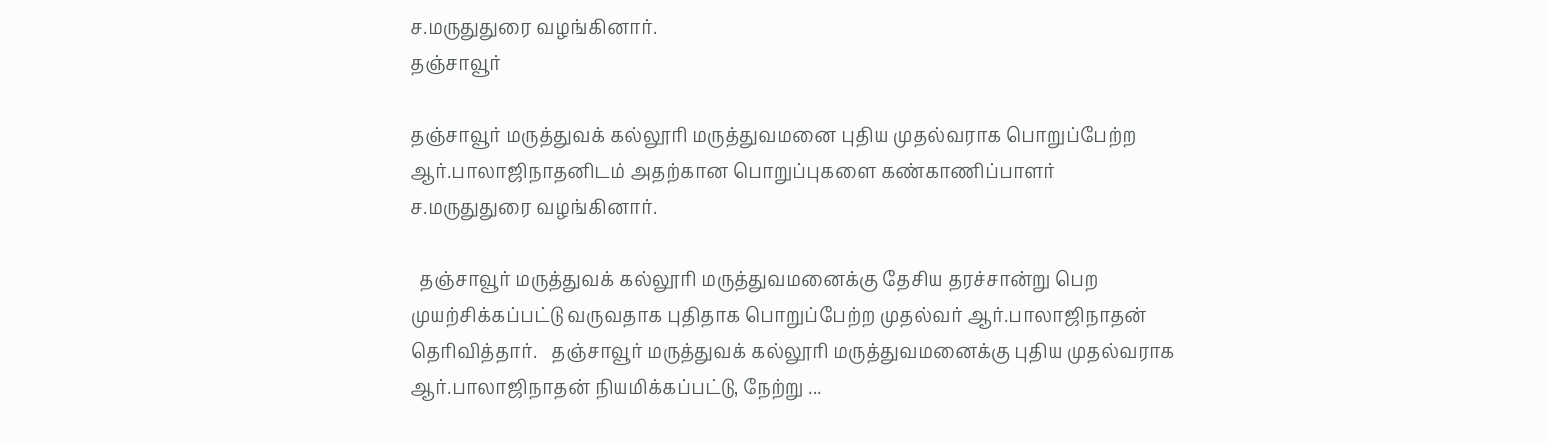ச.மருதுதுரை வழங்கினார்.
தஞ்சாவூர்

தஞ்சாவூர் மருத்துவக் கல்லூரி மருத்துவமனை புதிய முதல்வராக பொறுப்பேற்ற ஆர்.பாலாஜிநாதனிடம் அதற்கான பொறுப்புகளை கண்காணிப்பாளர் ச.மருதுதுரை வழங்கினார்.

  தஞ்சாவூர் மருத்துவக் கல்லூரி மருத்துவமனைக்கு தேசிய தரச்சான்று பெற முயற்சிக்கப்பட்டு வருவதாக புதிதாக பொறுப்பேற்ற முதல்வர் ஆர்.பாலாஜிநாதன் தெரிவித்தார்.   தஞ்சாவூர் மருத்துவக் கல்லூரி மருத்துவமனைக்கு புதிய முதல்வராக ஆர்.பாலாஜிநாதன் நியமிக்கப்பட்டு, நேற்று ...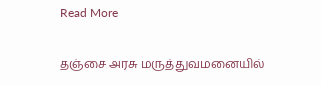Read More

தஞ்சை அரசு மருத்துவமனையில்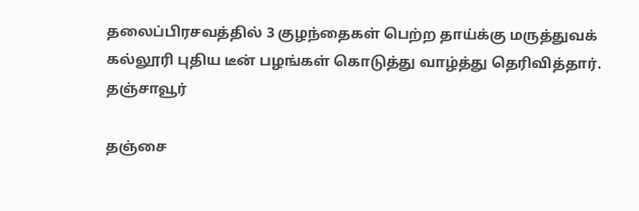தலைப்பிரசவத்தில் 3 குழந்தைகள் பெற்ற தாய்க்கு மருத்துவக் கல்லூரி புதிய டீன் பழங்கள் கொடுத்து வாழ்த்து தெரிவித்தார்.
தஞ்சாவூர்

தஞ்சை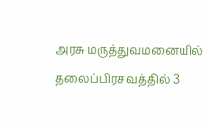அரசு மருத்துவமனையில் தலைப்பிரசவத்தில் 3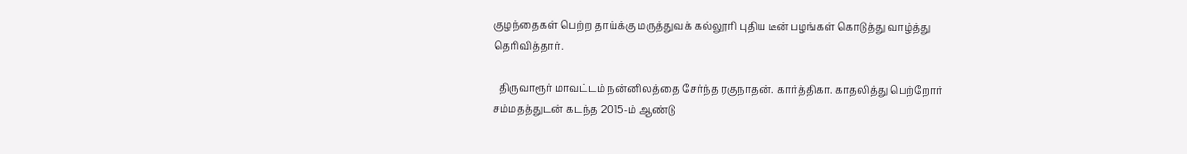குழந்தைகள் பெற்ற தாய்க்கு மருத்துவக் கல்லூரி புதிய டீன் பழங்கள் கொடுத்து வாழ்த்து தெரிவித்தார்.

  திருவாரூர் மாவட்டம் நன்னிலத்தை சேர்ந்த ரகுநாதன். கார்த்திகா. காதலித்து பெற்றோர் சம்மதத்துடன் கடந்த 2015-ம் ஆண்டு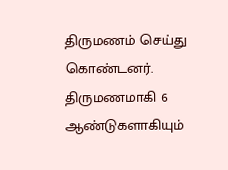திருமணம் செய்து கொண்டனர். திருமணமாகி 6 ஆண்டுகளாகியும்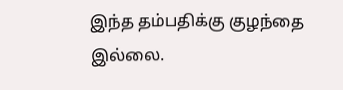இந்த தம்பதிக்கு குழந்தை இல்லை.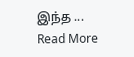இந்த ... Read More